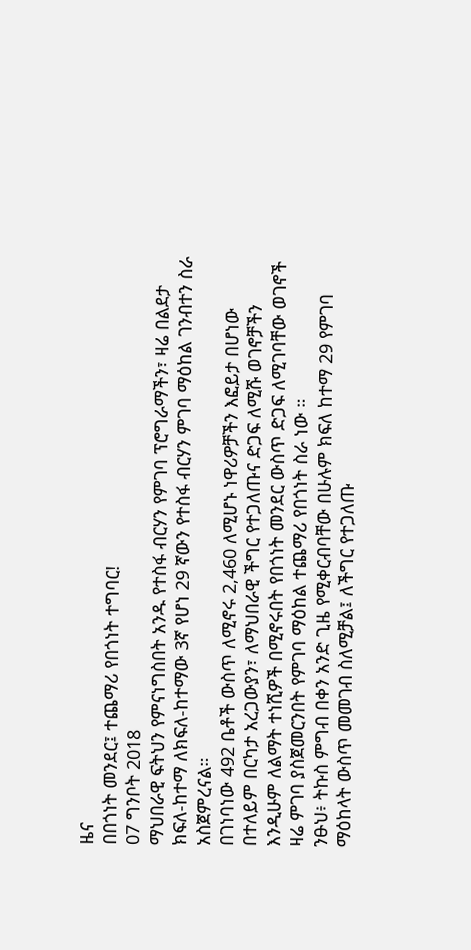ዜና
በበጎነት መንደር፤ ተጨማሪ የበጎነት ተግባር!
07 ግንቦት 2018
ማህበራዊ ፍትህን የምናነግስበት አንዱ የተስፋ ብርሃን የምገባ ፕሮግራማችን፣ ዛሬ በልደታ ክፍለ-ከተማ ለክፍለ-ከተማው 3ኛ የሆነ 29 ኛውን የተስፋ ብርሃን ምገባ ማዕከል ገንብተን ስራ አስጀምረናል።
በገነባነው 492 ቤቶች ውስጥ ለሚኖሩ 2,460 ለሚሆኑ ነዋሪዎቻችን እፎይታ በሆነው በተለይም በርካታ አረጋውያን፣ ለማህበራዊ ችግር የተጋለጡና ድጋፍ ለሚሹ ወገኖቻችን እንዲሁም ለልማት ተነሺዎች በሚኖሩበት የበጎነት መንደር ውስጥ ድጋፍ ለሚገባቸው ወገኖች ዛሬ ምገባ ያስጀመርንበት የምገባ ማዕከል ተጨማሪ የበጎነት ስራ ነው ።
ንፁህ፥ ትኩስ ምግብ በቀን አንድ ጊዜ የሚቀርብባቸው በሁሉም ክፍለ ከተማ 29 የምገባ ማዕከላት ውስጥ መመገብ ስለሚቻል፤ ለችግር የተጋለጡ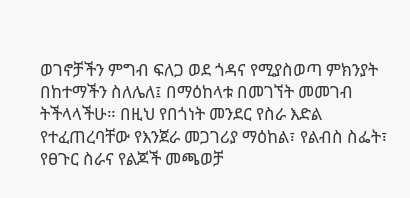ወገኖቻችን ምግብ ፍለጋ ወደ ጎዳና የሚያስወጣ ምክንያት በከተማችን ስለሌለ፤ በማዕከላቱ በመገኘት መመገብ ትችላላችሁ። በዚህ የበጎነት መንደር የስራ እድል የተፈጠረባቸው የእንጀራ መጋገሪያ ማዕከል፣ የልብስ ስፌት፣ የፀጉር ስራና የልጆች መጫወቻ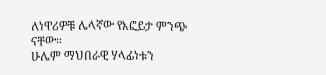ለነዋሪዎቹ ሌላኛው የእፎይታ ምንጭ ናቸው።
ሁሌም ማህበራዊ ሃላፊነቱን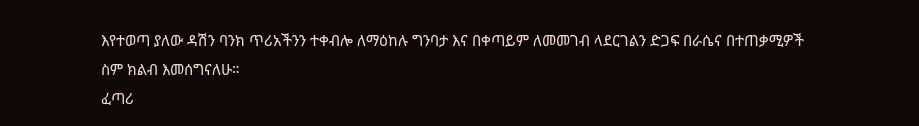እየተወጣ ያለው ዳሽን ባንክ ጥሪአችንን ተቀብሎ ለማዕከሉ ግንባታ እና በቀጣይም ለመመገብ ላደርገልን ድጋፍ በራሴና በተጠቃሚዎች ስም ክልብ እመሰግናለሁ።
ፈጣሪ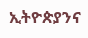ኢትዮጵያንና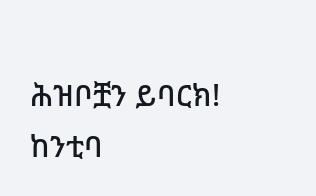ሕዝቦቿን ይባርክ!
ከንቲባ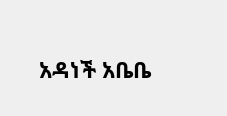አዳነች አቤቤ